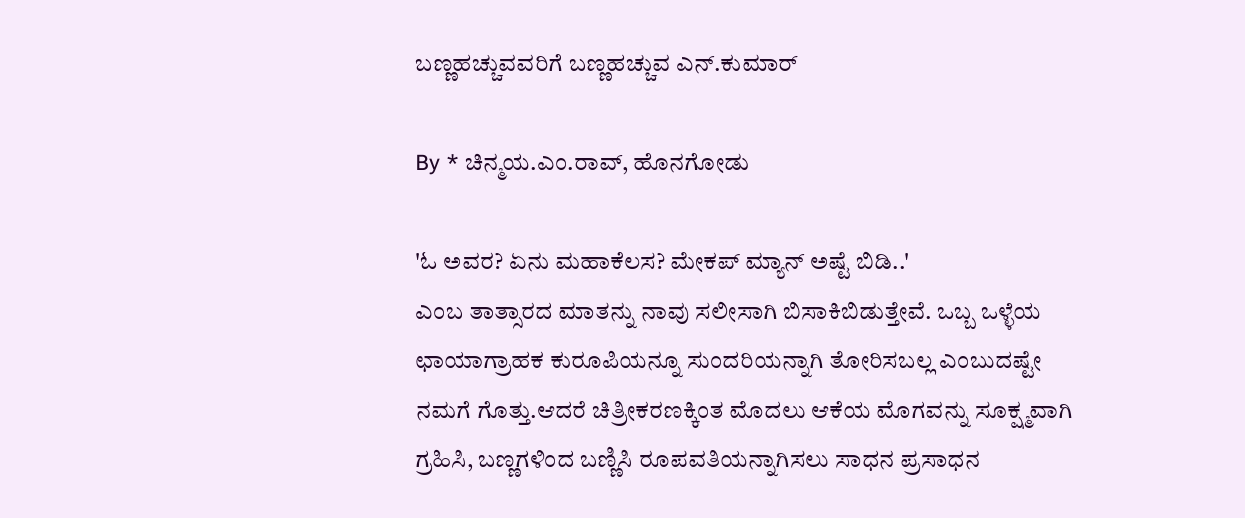ಬಣ್ಣಹಚ್ಚುವವರಿಗೆ ಬಣ್ಣಹಚ್ಚುವ ಎನ್.ಕುಮಾರ್

By * ಚಿನ್ಮಯ.ಎಂ.ರಾವ್, ಹೊನಗೋಡು

'ಓ ಅವರ? ಏನು ಮಹಾಕೆಲಸ? ಮೇಕಪ್ ಮ್ಯಾನ್ ಅಷ್ಟೆ ಬಿಡಿ..'
ಎಂಬ ತಾತ್ಸಾರದ ಮಾತನ್ನು ನಾವು ಸಲೀಸಾಗಿ ಬಿಸಾಕಿಬಿಡುತ್ತೇವೆ. ಒಬ್ಬ ಒಳ್ಳೆಯ ಛಾಯಾಗ್ರಾಹಕ ಕುರೂಪಿಯನ್ನೂ ಸುಂದರಿಯನ್ನಾಗಿ ತೋರಿಸಬಲ್ಲ ಎಂಬುದಷ್ಟೇ ನಮಗೆ ಗೊತ್ತು.ಆದರೆ ಚಿತ್ರೀಕರಣಕ್ಕಿಂತ ಮೊದಲು ಆಕೆಯ ಮೊಗವನ್ನು ಸೂಕ್ಷ್ಮವಾಗಿ ಗ್ರಹಿಸಿ, ಬಣ್ಣಗಳಿಂದ ಬಣ್ಣಿಸಿ ರೂಪವತಿಯನ್ನಾಗಿಸಲು ಸಾಧನ ಪ್ರಸಾಧನ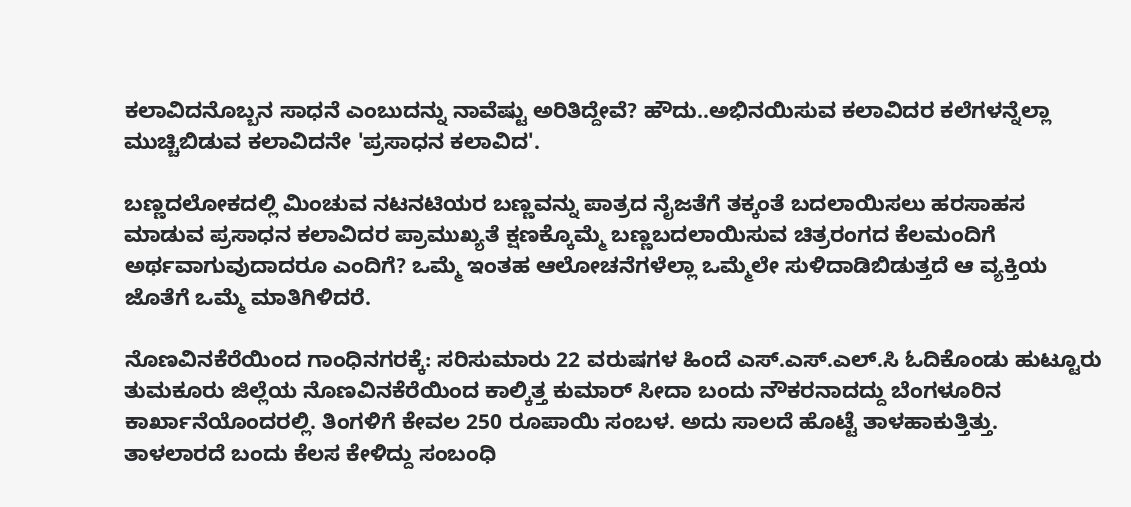ಕಲಾವಿದನೊಬ್ಬನ ಸಾಧನೆ ಎಂಬುದನ್ನು ನಾವೆಷ್ಟು ಅರಿತಿದ್ದೇವೆ? ಹೌದು..ಅಭಿನಯಿಸುವ ಕಲಾವಿದರ ಕಲೆಗಳನ್ನೆಲ್ಲಾ ಮುಚ್ಚಿಬಿಡುವ ಕಲಾವಿದನೇ 'ಪ್ರಸಾಧನ ಕಲಾವಿದ'.

ಬಣ್ಣದಲೋಕದಲ್ಲಿ ಮಿಂಚುವ ನಟನಟಿಯರ ಬಣ್ಣವನ್ನು ಪಾತ್ರದ ನೈಜತೆಗೆ ತಕ್ಕಂತೆ ಬದಲಾಯಿಸಲು ಹರಸಾಹಸ ಮಾಡುವ ಪ್ರಸಾಧನ ಕಲಾವಿದರ ಪ್ರಾಮುಖ್ಯತೆ ಕ್ಷಣಕ್ಕೊಮ್ಮೆ ಬಣ್ಣಬದಲಾಯಿಸುವ ಚಿತ್ರರಂಗದ ಕೆಲಮಂದಿಗೆ ಅರ್ಥವಾಗುವುದಾದರೂ ಎಂದಿಗೆ? ಒಮ್ಮೆ ಇಂತಹ ಆಲೋಚನೆಗಳೆಲ್ಲಾ ಒಮ್ಮೆಲೇ ಸುಳಿದಾಡಿಬಿಡುತ್ತದೆ ಆ ವ್ಯಕ್ತಿಯ ಜೊತೆಗೆ ಒಮ್ಮೆ ಮಾತಿಗಿಳಿದರೆ.

ನೊಣವಿನಕೆರೆಯಿಂದ ಗಾಂಧಿನಗರಕ್ಕೆ: ಸರಿಸುಮಾರು 22 ವರುಷಗಳ ಹಿಂದೆ ಎಸ್.ಎಸ್.ಎಲ್.ಸಿ ಓದಿಕೊಂಡು ಹುಟ್ಟೂರು ತುಮಕೂರು ಜಿಲ್ಲೆಯ ನೊಣವಿನಕೆರೆಯಿಂದ ಕಾಲ್ಕಿತ್ತ ಕುಮಾರ್ ಸೀದಾ ಬಂದು ನೌಕರನಾದದ್ದು ಬೆಂಗಳೂರಿನ ಕಾರ್ಖಾನೆಯೊಂದರಲ್ಲಿ. ತಿಂಗಳಿಗೆ ಕೇವಲ 250 ರೂಪಾಯಿ ಸಂಬಳ. ಅದು ಸಾಲದೆ ಹೊಟ್ಟೆ ತಾಳಹಾಕುತ್ತಿತ್ತು. ತಾಳಲಾರದೆ ಬಂದು ಕೆಲಸ ಕೇಳಿದ್ದು ಸಂಬಂಧಿ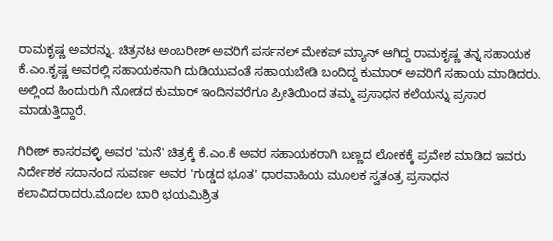ರಾಮಕೃಷ್ಣ ಅವರನ್ನು. ಚಿತ್ರನಟ ಅಂಬರೀಶ್ ಅವರಿಗೆ ಪರ್ಸನಲ್ ಮೇಕಪ್ ಮ್ಯಾನ್ ಆಗಿದ್ದ ರಾಮಕೃಷ್ಣ ತನ್ನ ಸಹಾಯಕ ಕೆ.ಎಂ.ಕೃಷ್ಣ ಅವರಲ್ಲಿ ಸಹಾಯಕನಾಗಿ ದುಡಿಯುವಂತೆ ಸಹಾಯಬೇಡಿ ಬಂದಿದ್ದ ಕುಮಾರ್ ಅವರಿಗೆ ಸಹಾಯ ಮಾಡಿದರು. ಅಲ್ಲಿಂದ ಹಿಂದುರುಗಿ ನೋಡದ ಕುಮಾರ್ ಇಂದಿನವರೆಗೂ ಪ್ರೀತಿಯಿಂದ ತಮ್ಮ ಪ್ರಸಾಧನ ಕಲೆಯನ್ನು ಪ್ರಸಾರ ಮಾಡುತ್ತಿದ್ದಾರೆ.

ಗಿರೀಶ್ ಕಾಸರವಳ್ಳಿ ಅವರ 'ಮನೆ' ಚಿತ್ರಕ್ಕೆ ಕೆ.ಎಂ.ಕೆ ಅವರ ಸಹಾಯಕರಾಗಿ ಬಣ್ಣದ ಲೋಕಕ್ಕೆ ಪ್ರವೇಶ ಮಾಡಿದ ಇವರು ನಿರ್ದೇಶಕ ಸದಾನಂದ ಸುವರ್ಣ ಅವರ 'ಗುಡ್ಡದ ಭೂತ' ಧಾರವಾಹಿಯ ಮೂಲಕ ಸ್ವತಂತ್ರ ಪ್ರಸಾಧನ ಕಲಾವಿದರಾದರು.ಮೊದಲ ಬಾರಿ ಭಯಮಿಶ್ರಿತ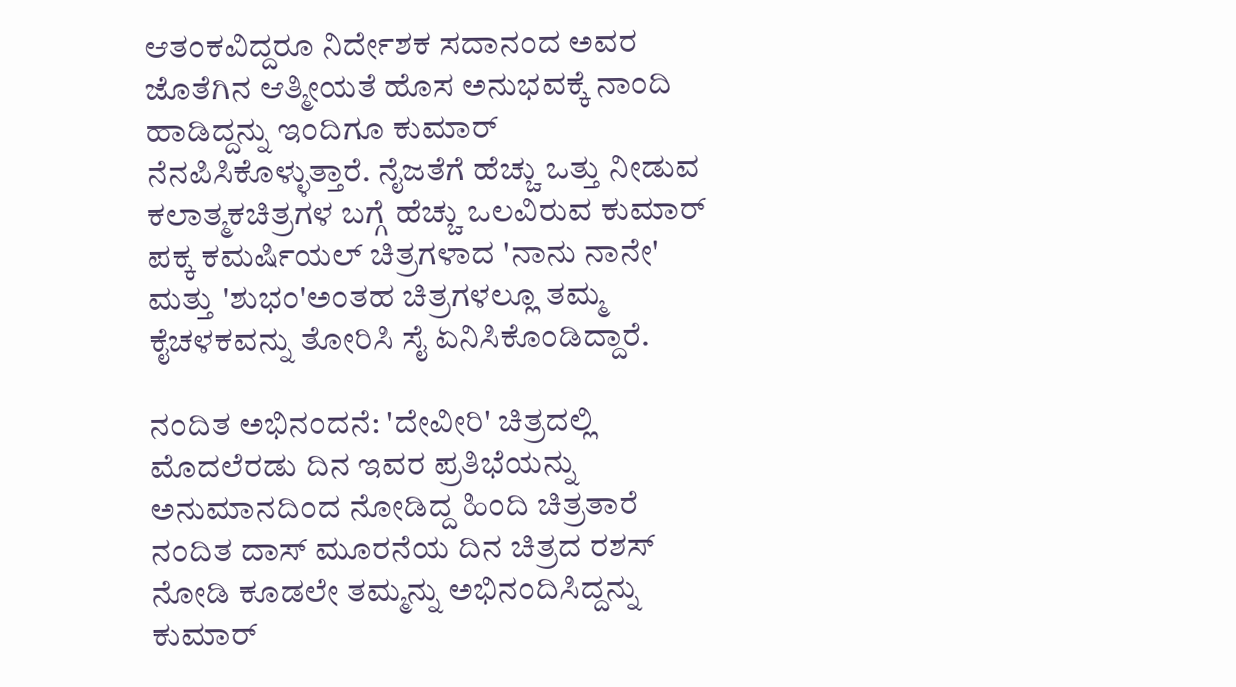ಆತಂಕವಿದ್ದರೂ ನಿರ್ದೇಶಕ ಸದಾನಂದ ಅವರ ಜೊತೆಗಿನ ಆತ್ಮೀಯತೆ ಹೊಸ ಅನುಭವಕ್ಕೆ ನಾಂದಿ ಹಾಡಿದ್ದನ್ನು ಇಂದಿಗೂ ಕುಮಾರ್ ನೆನಪಿಸಿಕೊಳ್ಳುತ್ತಾರೆ. ನೈಜತೆಗೆ ಹೆಚ್ಚು ಒತ್ತು ನೀಡುವ ಕಲಾತ್ಮಕಚಿತ್ರಗಳ ಬಗ್ಗೆ ಹೆಚ್ಚು ಒಲವಿರುವ ಕುಮಾರ್ ಪಕ್ಕ ಕಮರ್ಷಿಯಲ್ ಚಿತ್ರಗಳಾದ 'ನಾನು ನಾನೇ' ಮತ್ತು 'ಶುಭಂ'ಅಂತಹ ಚಿತ್ರಗಳಲ್ಲೂ ತಮ್ಮ ಕೈಚಳಕವನ್ನು ತೋರಿಸಿ ಸೈ ಏನಿಸಿಕೊಂಡಿದ್ದಾರೆ.

ನಂದಿತ ಅಭಿನಂದನೆ: 'ದೇವೀರಿ' ಚಿತ್ರದಲ್ಲಿ ಮೊದಲೆರಡು ದಿನ ಇವರ ಪ್ರತಿಭೆಯನ್ನು ಅನುಮಾನದಿಂದ ನೋಡಿದ್ದ ಹಿಂದಿ ಚಿತ್ರತಾರೆ ನಂದಿತ ದಾಸ್ ಮೂರನೆಯ ದಿನ ಚಿತ್ರದ ರಶಸ್ ನೋಡಿ ಕೂಡಲೇ ತಮ್ಮನ್ನು ಅಭಿನಂದಿಸಿದ್ದನ್ನು ಕುಮಾರ್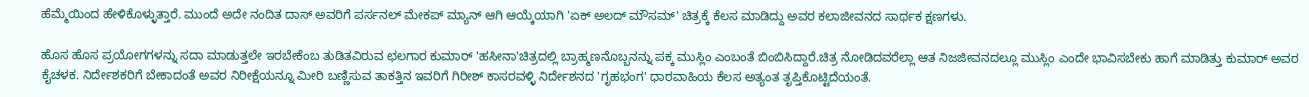ಹೆಮ್ಮೆಯಿಂದ ಹೇಳಿಕೊಳ್ಳುತ್ತಾರೆ. ಮುಂದೆ ಅದೇ ನಂದಿತ ದಾಸ್ ಅವರಿಗೆ ಪರ್ಸನಲ್ ಮೇಕಪ್ ಮ್ಯಾನ್ ಆಗಿ ಆಯ್ಕೆಯಾಗಿ 'ಏಕ್ ಅಲದ್ ಮೌಸಮ್' ಚಿತ್ರಕ್ಕೆ ಕೆಲಸ ಮಾಡಿದ್ದು ಅವರ ಕಲಾಜೀವನದ ಸಾರ್ಥಕ ಕ್ಷಣಗಳು.

ಹೊಸ ಹೊಸ ಪ್ರಯೋಗಗಳನ್ನು ಸದಾ ಮಾಡುತ್ತಲೇ ಇರಬೇಕೆಂಬ ತುಡಿತವಿರುವ ಛಲಗಾರ ಕುಮಾರ್ 'ಹಸೀನಾ'ಚಿತ್ರದಲ್ಲಿ ಬ್ರಾಹ್ಮಣನೊಬ್ಬನನ್ನು ಪಕ್ಕ ಮುಸ್ಲಿಂ ಎಂಬಂತೆ ಬಿಂಬಿಸಿದ್ದಾರೆ.ಚಿತ್ರ ನೋಡಿದವರೆಲ್ಲಾ ಆತ ನಿಜಜೀವನದಲ್ಲೂ ಮುಸ್ಲಿಂ ಎಂದೇ ಭಾವಿಸಬೇಕು ಹಾಗೆ ಮಾಡಿತ್ತು ಕುಮಾರ್ ಅವರ ಕೈಚಳಕ. ನಿರ್ದೇಶಕರಿಗೆ ಬೇಕಾದಂತೆ ಅವರ ನಿರೀಕ್ಷೆಯನ್ನೂ ಮೀರಿ ಬಣ್ಣಿಸುವ ತಾಕತ್ತಿನ ಇವರಿಗೆ ಗಿರೀಶ್ ಕಾಸರವಳ್ಳಿ ನಿರ್ದೇಶನದ 'ಗೃಹಭಂಗ' ಧಾರವಾಹಿಯ ಕೆಲಸ ಅತ್ಯಂತ ತೃಪ್ತಿಕೊಟ್ಟಿದೆಯಂತೆ.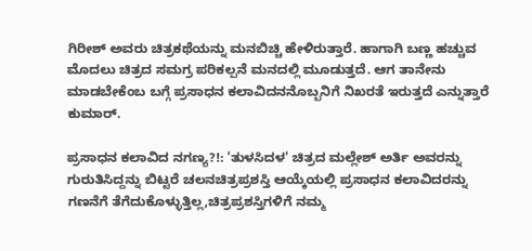ಗಿರೀಶ್ ಅವರು ಚಿತ್ರಕಥೆಯನ್ನು ಮನಬಿಚ್ಚಿ ಹೇಳಿರುತ್ತಾರೆ. ಹಾಗಾಗಿ ಬಣ್ಣ ಹಚ್ಚುವ ಮೊದಲು ಚಿತ್ರದ ಸಮಗ್ರ ಪರಿಕಲ್ಪನೆ ಮನದಲ್ಲಿ ಮೂಡುತ್ತದೆ. ಆಗ ತಾನೇನು ಮಾಡಬೇಕೆಂಬ ಬಗ್ಗೆ ಪ್ರಸಾಧನ ಕಲಾವಿದನನೊಬ್ಬನಿಗೆ ನಿಖರತೆ ಇರುತ್ತದೆ ಎನ್ನುತ್ತಾರೆ ಕುಮಾರ್.

ಪ್ರಸಾಧನ ಕಲಾವಿದ ನಗಣ್ಯ?!: 'ತುಳಸಿದಳ' ಚಿತ್ರದ ಮಲ್ಲೇಶ್ ಅರ್ತಿ ಅವರನ್ನು ಗುರುತಿಸಿದ್ದನ್ನು ಬಿಟ್ಟರೆ ಚಲನಚಿತ್ರಪ್ರಶಸ್ತಿ ಆಯ್ಕೆಯಲ್ಲಿ ಪ್ರಸಾಧನ ಕಲಾವಿದರನ್ನು ಗಣನೆಗೆ ತೆಗೆದುಕೊಳ್ಳುತ್ತಿಲ್ಲ,ಚಿತ್ರಪ್ರಶಸ್ತಿಗಳಿಗೆ ನಮ್ಮ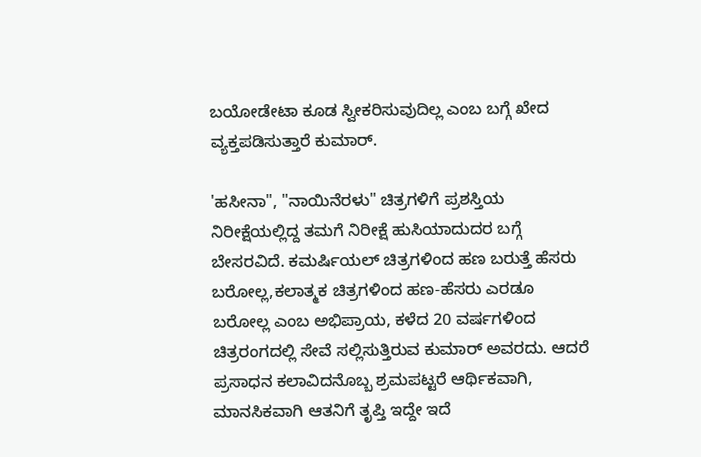ಬಯೋಡೇಟಾ ಕೂಡ ಸ್ವೀಕರಿಸುವುದಿಲ್ಲ ಎಂಬ ಬಗ್ಗೆ ಖೇದ ವ್ಯಕ್ತಪಡಿಸುತ್ತಾರೆ ಕುಮಾರ್.

'ಹಸೀನಾ", "ನಾಯಿನೆರಳು" ಚಿತ್ರಗಳಿಗೆ ಪ್ರಶಸ್ತಿಯ ನಿರೀಕ್ಷೆಯಲ್ಲಿದ್ದ ತಮಗೆ ನಿರೀಕ್ಷೆ ಹುಸಿಯಾದುದರ ಬಗ್ಗೆ ಬೇಸರವಿದೆ. ಕಮರ್ಷಿಯಲ್ ಚಿತ್ರಗಳಿಂದ ಹಣ ಬರುತ್ತೆ ಹೆಸರು ಬರೋಲ್ಲ,ಕಲಾತ್ಮಕ ಚಿತ್ರಗಳಿಂದ ಹಣ-ಹೆಸರು ಎರಡೂ ಬರೋಲ್ಲ ಎಂಬ ಅಭಿಪ್ರಾಯ, ಕಳೆದ 20 ವರ್ಷಗಳಿಂದ ಚಿತ್ರರಂಗದಲ್ಲಿ ಸೇವೆ ಸಲ್ಲಿಸುತ್ತಿರುವ ಕುಮಾರ್ ಅವರದು. ಆದರೆ ಪ್ರಸಾಧನ ಕಲಾವಿದನೊಬ್ಬ ಶ್ರಮಪಟ್ಟರೆ ಆರ್ಥಿಕವಾಗಿ, ಮಾನಸಿಕವಾಗಿ ಆತನಿಗೆ ತೃಪ್ತಿ ಇದ್ದೇ ಇದೆ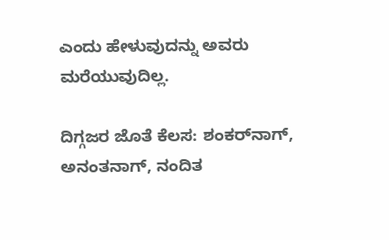ಎಂದು ಹೇಳುವುದನ್ನು ಅವರು ಮರೆಯುವುದಿಲ್ಲ.

ದಿಗ್ಗಜರ ಜೊತೆ ಕೆಲಸ: ಶಂಕರ್‌ನಾಗ್, ಅನಂತನಾಗ್, ನಂದಿತ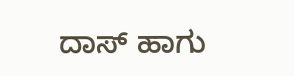ದಾಸ್ ಹಾಗು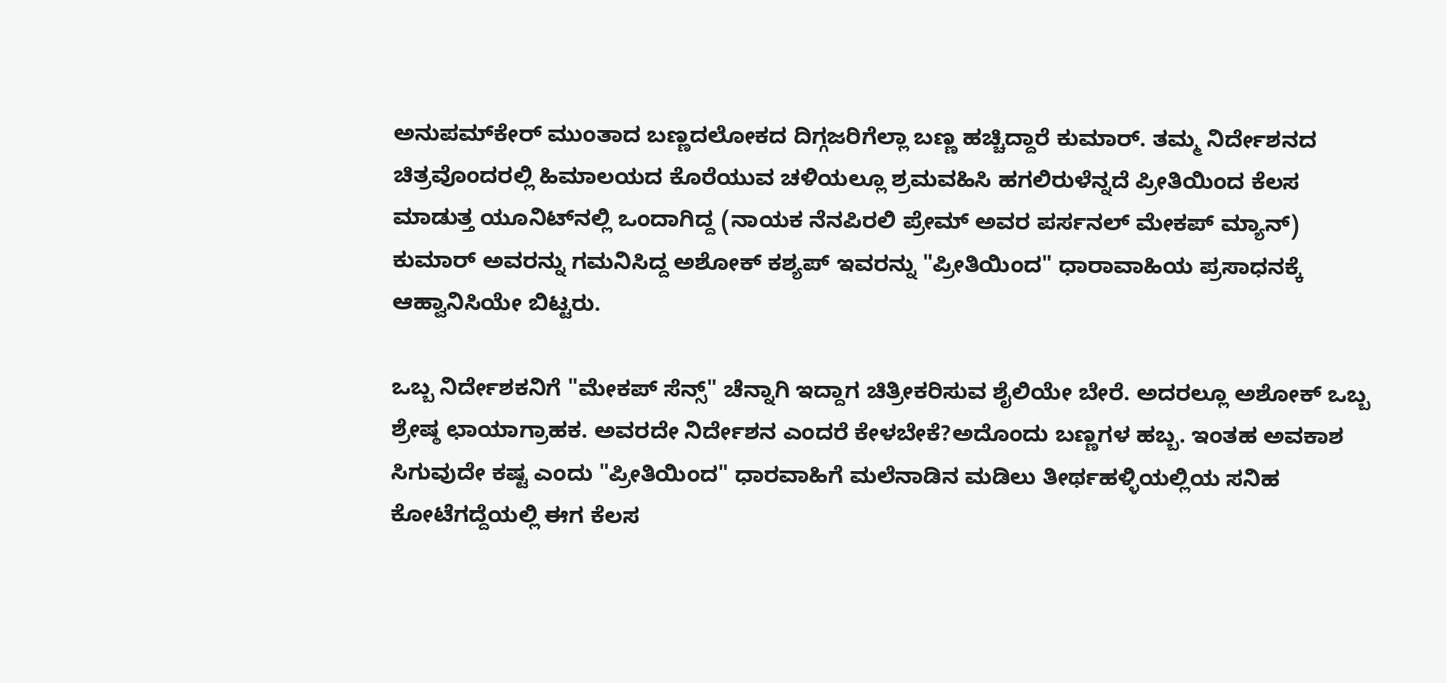ಅನುಪಮ್‌ಕೇರ್ ಮುಂತಾದ ಬಣ್ಣದಲೋಕದ ದಿಗ್ಗಜರಿಗೆಲ್ಲಾ ಬಣ್ಣ ಹಚ್ಚಿದ್ದಾರೆ ಕುಮಾರ್. ತಮ್ಮ ನಿರ್ದೇಶನದ ಚಿತ್ರವೊಂದರಲ್ಲಿ ಹಿಮಾಲಯದ ಕೊರೆಯುವ ಚಳಿಯಲ್ಲೂ ಶ್ರಮವಹಿಸಿ ಹಗಲಿರುಳೆನ್ನದೆ ಪ್ರೀತಿಯಿಂದ ಕೆಲಸ ಮಾಡುತ್ತ ಯೂನಿಟ್‌ನಲ್ಲಿ ಒಂದಾಗಿದ್ದ (ನಾಯಕ ನೆನಪಿರಲಿ ಪ್ರೇಮ್ ಅವರ ಪರ್ಸನಲ್ ಮೇಕಪ್ ಮ್ಯಾನ್) ಕುಮಾರ್ ಅವರನ್ನು ಗಮನಿಸಿದ್ದ ಅಶೋಕ್ ಕಶ್ಯಪ್ ಇವರನ್ನು "ಪ್ರೀತಿಯಿಂದ" ಧಾರಾವಾಹಿಯ ಪ್ರಸಾಧನಕ್ಕೆ ಆಹ್ವಾನಿಸಿಯೇ ಬಿಟ್ಟರು.

ಒಬ್ಬ ನಿರ್ದೇಶಕನಿಗೆ "ಮೇಕಪ್ ಸೆನ್ಸ್" ಚೆನ್ನಾಗಿ ಇದ್ದಾಗ ಚಿತ್ರೀಕರಿಸುವ ಶೈಲಿಯೇ ಬೇರೆ. ಅದರಲ್ಲೂ ಅಶೋಕ್ ಒಬ್ಬ ಶ್ರೇಷ್ಠ ಛಾಯಾಗ್ರಾಹಕ. ಅವರದೇ ನಿರ್ದೇಶನ ಎಂದರೆ ಕೇಳಬೇಕೆ?ಅದೊಂದು ಬಣ್ಣಗಳ ಹಬ್ಬ. ಇಂತಹ ಅವಕಾಶ ಸಿಗುವುದೇ ಕಷ್ಟ ಎಂದು "ಪ್ರೀತಿಯಿಂದ" ಧಾರವಾಹಿಗೆ ಮಲೆನಾಡಿನ ಮಡಿಲು ತೀರ್ಥಹಳ್ಳಿಯಲ್ಲಿಯ ಸನಿಹ ಕೋಟೆಗದ್ದೆಯಲ್ಲಿ ಈಗ ಕೆಲಸ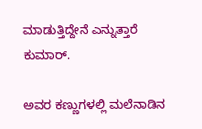ಮಾಡುತ್ತಿದ್ದೇನೆ ಎನ್ನುತ್ತಾರೆ ಕುಮಾರ್.

ಅವರ ಕಣ್ಣುಗಳಲ್ಲಿ ಮಲೆನಾಡಿನ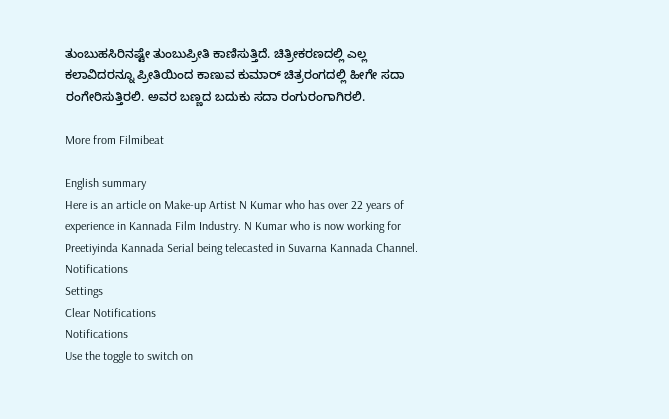ತುಂಬುಹಸಿರಿನಷ್ಟೇ ತುಂಬುಪ್ರೀತಿ ಕಾಣಿಸುತ್ತಿದೆ. ಚಿತ್ರೀಕರಣದಲ್ಲಿ ಎಲ್ಲ ಕಲಾವಿದರನ್ನೂ ಪ್ರೀತಿಯಿಂದ ಕಾಣುವ ಕುಮಾರ್ ಚಿತ್ರರಂಗದಲ್ಲಿ ಹೀಗೇ ಸದಾ ರಂಗೇರಿಸುತ್ತಿರಲಿ. ಅವರ ಬಣ್ಣದ ಬದುಕು ಸದಾ ರಂಗುರಂಗಾಗಿರಲಿ.

More from Filmibeat

English summary
Here is an article on Make-up Artist N Kumar who has over 22 years of experience in Kannada Film Industry. N Kumar who is now working for Preetiyinda Kannada Serial being telecasted in Suvarna Kannada Channel.
Notifications
Settings
Clear Notifications
Notifications
Use the toggle to switch on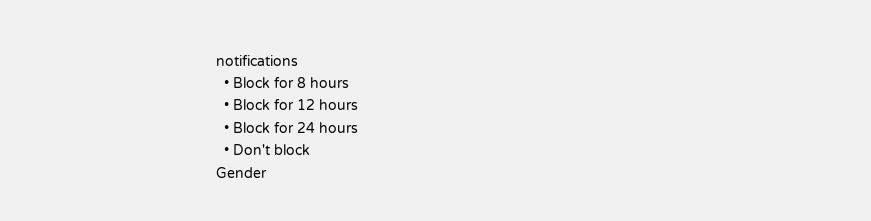notifications
  • Block for 8 hours
  • Block for 12 hours
  • Block for 24 hours
  • Don't block
Gender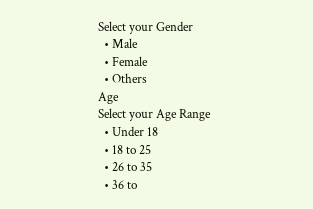Select your Gender
  • Male
  • Female
  • Others
Age
Select your Age Range
  • Under 18
  • 18 to 25
  • 26 to 35
  • 36 to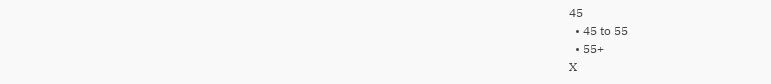45
  • 45 to 55
  • 55+
X